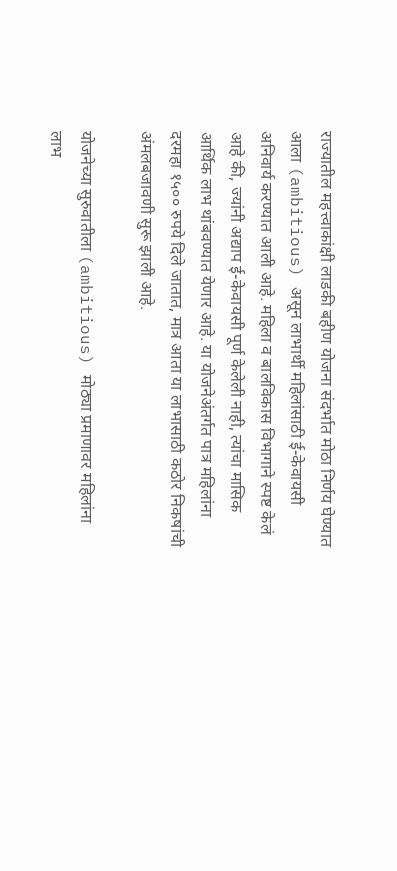राज्यातील महत्त्वाकांक्षी लाडकी बहीण योजना संदर्भात मोठा निर्णय घेण्यात आला (ambitious) असून लाभार्थी महिलांसाठी ई-केवायसी अनिवार्य करण्यात आली आहे. महिला व बालविकास विभागाने स्पष्ट केलं आहे की, ज्यांनी अद्याप ई-केवायसी पूर्ण केलेली नाही, त्यांचा मासिक आर्थिक लाभ थांबवण्यात येणार आहे. या योजनेअंतर्गत पात्र महिलांना दरमहा १५०० रुपये दिले जातात, मात्र आता या लाभासाठी कठोर निकषांची अंमलबजावणी सुरू झाली आहे.

योजनेच्या सुरुवातीला (ambitious) मोठ्या प्रमाणावर महिलांना लाभ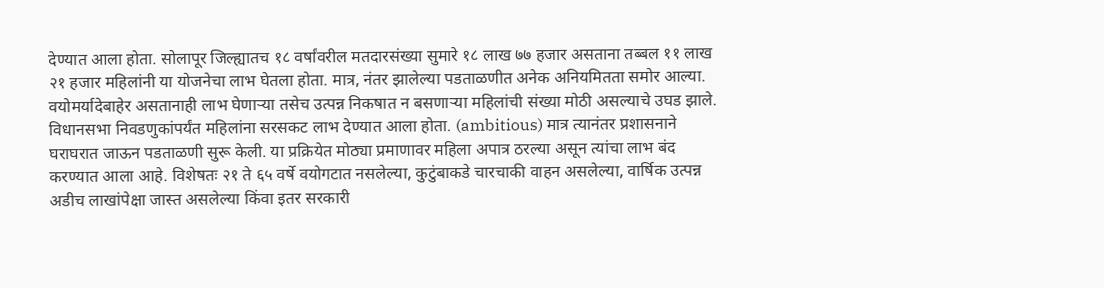देण्यात आला होता. सोलापूर जिल्ह्यातच १८ वर्षांवरील मतदारसंख्या सुमारे १८ लाख ७७ हजार असताना तब्बल ११ लाख २१ हजार महिलांनी या योजनेचा लाभ घेतला होता. मात्र, नंतर झालेल्या पडताळणीत अनेक अनियमितता समोर आल्या. वयोमर्यादेबाहेर असतानाही लाभ घेणाऱ्या तसेच उत्पन्न निकषात न बसणाऱ्या महिलांची संख्या मोठी असल्याचे उघड झाले.
विधानसभा निवडणुकांपर्यंत महिलांना सरसकट लाभ देण्यात आला होता. (ambitious) मात्र त्यानंतर प्रशासनाने घराघरात जाऊन पडताळणी सुरू केली. या प्रक्रियेत मोठ्या प्रमाणावर महिला अपात्र ठरल्या असून त्यांचा लाभ बंद करण्यात आला आहे. विशेषतः २१ ते ६५ वर्षे वयोगटात नसलेल्या, कुटुंबाकडे चारचाकी वाहन असलेल्या, वार्षिक उत्पन्न अडीच लाखांपेक्षा जास्त असलेल्या किंवा इतर सरकारी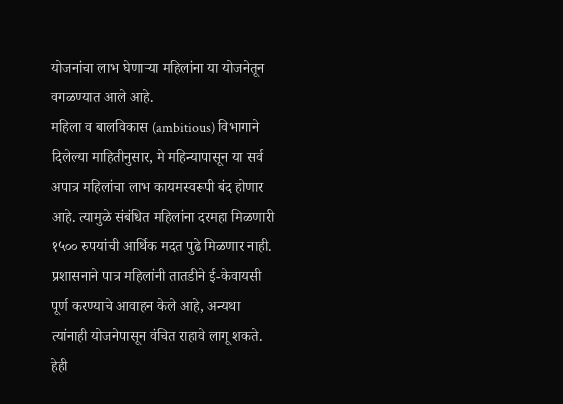योजनांचा लाभ घेणाऱ्या महिलांना या योजनेतून वगळण्यात आले आहे.
महिला व बालविकास (ambitious) विभागाने दिलेल्या माहितीनुसार, मे महिन्यापासून या सर्व अपात्र महिलांचा लाभ कायमस्वरूपी बंद होणार आहे. त्यामुळे संबंधित महिलांना दरमहा मिळणारी १५०० रुपयांची आर्थिक मदत पुढे मिळणार नाही. प्रशासनाने पात्र महिलांनी तातडीने ई-केवायसी पूर्ण करण्याचे आवाहन केले आहे, अन्यथा त्यांनाही योजनेपासून वंचित राहावे लागू शकते.
हेही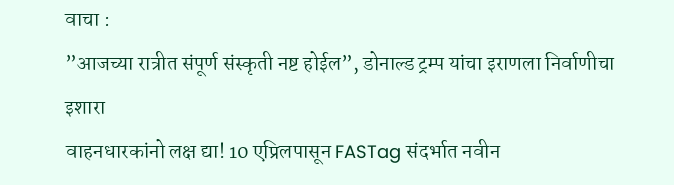वाचा :
”आजच्या रात्रीत संपूर्ण संस्कृती नष्ट होईल”, डोनाल्ड ट्रम्प यांचा इराणला निर्वाणीचा इशारा
वाहनधारकांनो लक्ष द्या! 10 एप्रिलपासून FASTag संदर्भात नवीन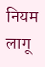नियम लागू